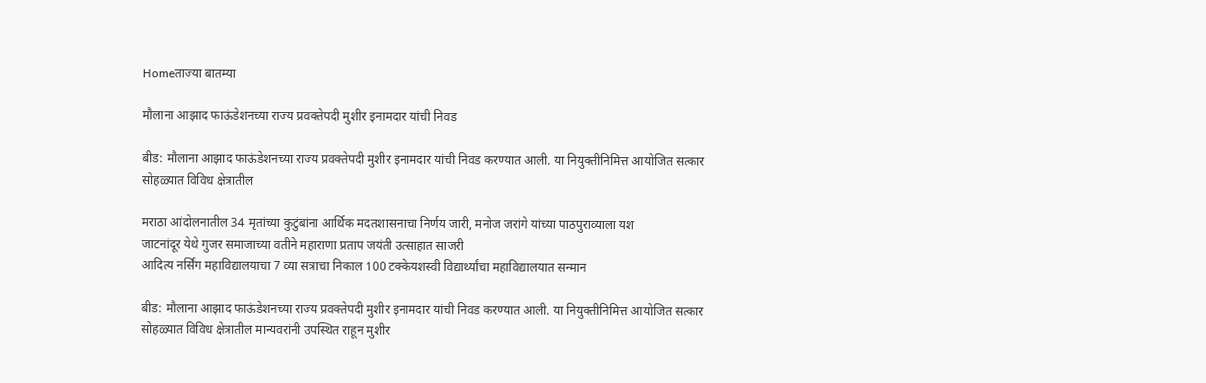Homeताज्या बातम्या

मौलाना आझाद फाऊंडेशनच्या राज्य प्रवक्तेपदी मुशीर इनामदार यांची निवड

बीड: मौलाना आझाद फाऊंडेशनच्या राज्य प्रवक्तेपदी मुशीर इनामदार यांची निवड करण्यात आली. या नियुक्तीनिमित्त आयोजित सत्कार सोहळ्यात विविध क्षेत्रातील

मराठा आंदोलनातील 34 मृतांच्या कुटुंबांना आर्थिक मदतशासनाचा निर्णय जारी, मनोज जरांगे यांच्या पाठपुराव्याला यश
जाटनांदूर येथे गुजर समाजाच्या वतीने महाराणा प्रताप जयंती उत्साहात साजरी
आदित्य नर्सिंग महाविद्यालयाचा 7 व्या सत्राचा निकाल 100 टक्केयशस्वी विद्यार्थ्यांचा महाविद्यालयात सन्मान

बीड: मौलाना आझाद फाऊंडेशनच्या राज्य प्रवक्तेपदी मुशीर इनामदार यांची निवड करण्यात आली. या नियुक्तीनिमित्त आयोजित सत्कार सोहळ्यात विविध क्षेत्रातील मान्यवरांनी उपस्थित राहून मुशीर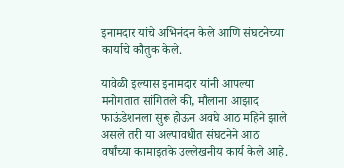इनामदार यांचे अभिनंदन केले आणि संघटनेच्या कार्याचे कौतुक केले.

यावेळी इल्यास इनामदार यांनी आपल्या मनोगतात सांगितले की, मौलाना आझाद फाऊंडेशनला सुरू होऊन अवघे आठ महिने झाले असले तरी या अल्पावधीत संघटनेने आठ वर्षांच्या कामाइतके उल्लेखनीय कार्य केले आहे.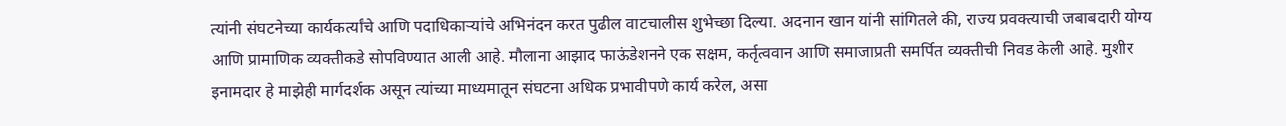त्यांनी संघटनेच्या कार्यकर्त्यांचे आणि पदाधिकार्‍यांचे अभिनंदन करत पुढील वाटचालीस शुभेच्छा दिल्या. अदनान खान यांनी सांगितले की, राज्य प्रवक्त्याची जबाबदारी योग्य आणि प्रामाणिक व्यक्तीकडे सोपविण्यात आली आहे. मौलाना आझाद फाऊंडेशनने एक सक्षम, कर्तृत्ववान आणि समाजाप्रती समर्पित व्यक्तीची निवड केली आहे. मुशीर इनामदार हे माझेही मार्गदर्शक असून त्यांच्या माध्यमातून संघटना अधिक प्रभावीपणे कार्य करेल, असा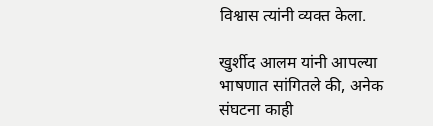विश्वास त्यांनी व्यक्त केला.

खुर्शीद आलम यांनी आपल्या भाषणात सांगितले की, अनेक संघटना काही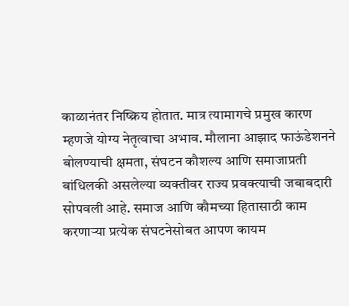काळानंतर निष्क्रिय होतात. मात्र त्यामागचे प्रमुख कारण म्हणजे योग्य नेतृत्वाचा अभाव. मौलाना आझाद फाऊंडेशनने बोलण्याची क्षमता, संघटन कौशल्य आणि समाजाप्रती बांधिलकी असलेल्या व्यक्तीवर राज्य प्रवक्त्याची जबाबदारी सोपवली आहे. समाज आणि कौमच्या हितासाठी काम करणार्‍या प्रत्येक संघटनेसोबत आपण कायम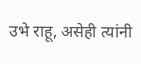उभे राहू, असेही त्यांनी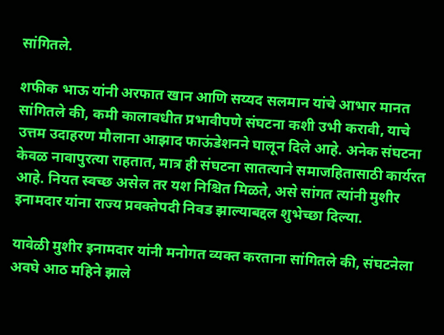सांगितले.

शफीक भाऊ यांनी अरफात खान आणि सय्यद सलमान यांचे आभार मानत सांगितले की, कमी कालावधीत प्रभावीपणे संघटना कशी उभी करावी, याचे उत्तम उदाहरण मौलाना आझाद फाऊंडेशनने घालून दिले आहे. अनेक संघटना केवळ नावापुरत्या राहतात, मात्र ही संघटना सातत्याने समाजहितासाठी कार्यरत आहे. नियत स्वच्छ असेल तर यश निश्चित मिळते, असे सांगत त्यांनी मुशीर इनामदार यांना राज्य प्रवक्तेपदी निवड झाल्याबद्दल शुभेच्छा दिल्या.

यावेळी मुशीर इनामदार यांनी मनोगत व्यक्त करताना सांगितले की, संघटनेला अवघे आठ महिने झाले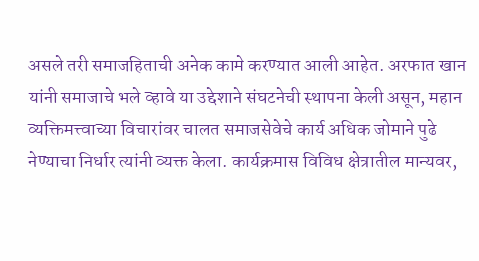असले तरी समाजहिताची अनेक कामे करण्यात आली आहेत. अरफात खान यांनी समाजाचे भले व्हावे या उद्देशाने संघटनेची स्थापना केली असून, महान व्यक्तिमत्त्वाच्या विचारांवर चालत समाजसेवेचे कार्य अधिक जोमाने पुढे नेण्याचा निर्धार त्यांनी व्यक्त केला. कार्यक्रमास विविध क्षेत्रातील मान्यवर,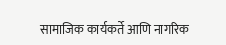सामाजिक कार्यकर्ते आणि नागरिक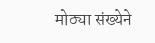मोठ्या संख्येने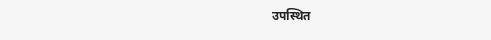उपस्थित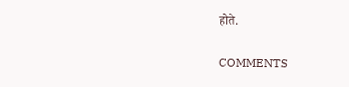होते.

COMMENTS